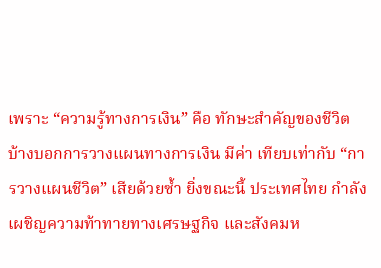เพราะ “ความรู้ทางการเงิน” คือ ทักษะสำคัญของชีวิต บ้างบอกการวางแผนทางการเงิน มีค่า เทียบเท่ากับ “การวางแผนชีวิต” เสียด้วยซ้ำ ยิ่งขณะนี้ ประเทศไทย กำลังเผชิญความท้าทายทางเศรษฐกิจ และสังคมห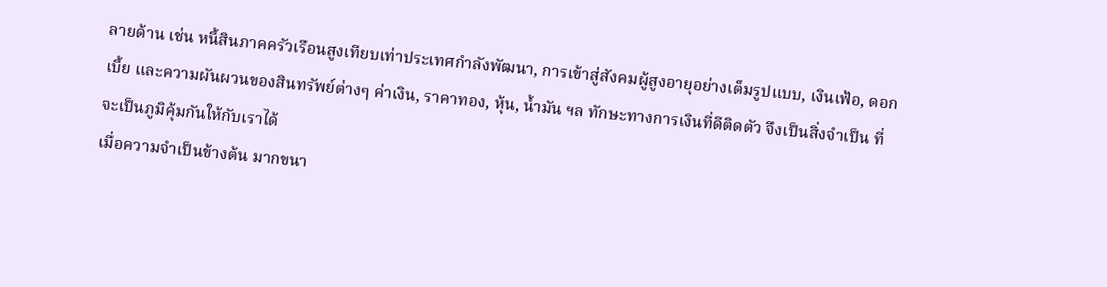ลายด้าน เช่น หนี้สินภาคครัวเรือนสูงเทียบเท่าประเทศกำลังพัฒนา, การเข้าสู่สังคมผู้สูงอายุอย่างเต็มรูปแบบ, เงินเฟ้อ, ดอกเบี้ย และความผันผวนของสินทรัพย์ต่างๆ ค่าเงิน, ราคาทอง, หุ้น, น้ำมัน ฯล ทักษะทางการเงินที่ดีติดตัว จึงเป็นสิ่งจำเป็น ที่จะเป็นภูมิคุ้มกันให้กับเราได้
เมื่อความจำเป็นข้างต้น มากขนา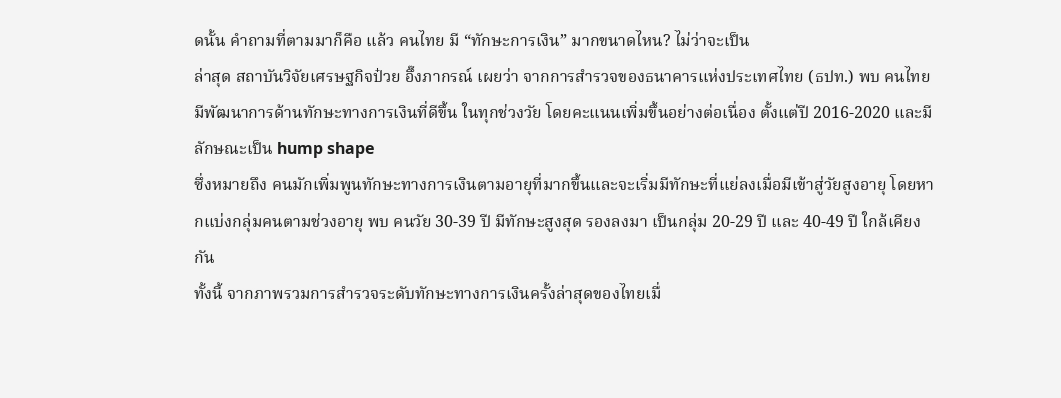ดนั้น คำถามที่ตามมาก็คือ แล้ว คนไทย มี “ทักษะการเงิน” มากขนาดไหน? ไม่ว่าจะเป็น
ล่าสุด สถาบันวิจัยเศรษฐกิจป๋วย อึ๊งภากรณ์ เผยว่า จากการสำรวจของธนาคารแห่งประเทศไทย (ธปท.) พบ คนไทยมีพัฒนาการด้านทักษะทางการเงินที่ดีขึ้น ในทุกช่วงวัย โดยคะแนนเพิ่มขึ้นอย่างต่อเนื่อง ตั้งแต่ปี 2016-2020 และมีลักษณะเป็น hump shape
ซึ่งหมายถึง คนมักเพิ่มพูนทักษะทางการเงินตามอายุที่มากขึ้นและจะเริ่มมีทักษะที่แย่ลงเมื่อมีเข้าสู่วัยสูงอายุ โดยหากแบ่งกลุ่มคนตามช่วงอายุ พบ คนวัย 30-39 ปี มีทักษะสูงสุด รองลงมา เป็นกลุ่ม 20-29 ปี และ 40-49 ปี ใกล้เคียงกัน
ทั้งนี้ จากภาพรวมการสำรวจระดับทักษะทางการเงินครั้งล่าสุดของไทยเมื่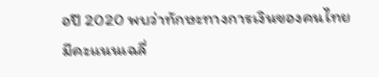อปี 2020 พบว่าทักษะทางการเงินของคนไทยมีคะแนนเฉลี่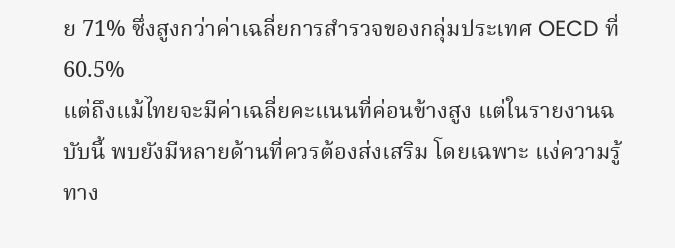ย 71% ซึ่งสูงกว่าค่าเฉลี่ยการสำรวจของกลุ่มประเทศ OECD ที่ 60.5%
แต่ถึงแม้ไทยจะมีค่าเฉลี่ยคะแนนที่ค่อนข้างสูง แต่ในรายงานฉบับนี้ พบยังมีหลายด้านที่ควรต้องส่งเสริม โดยเฉพาะ แง่ความรู้ทาง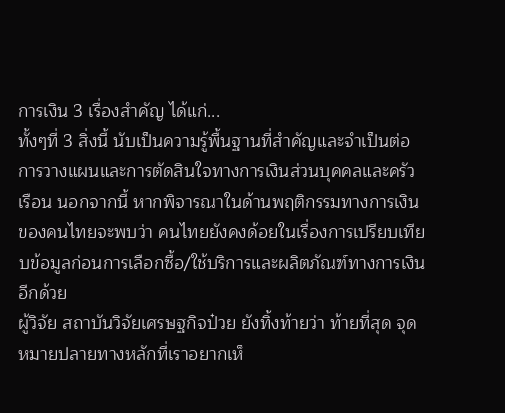การเงิน 3 เรื่องสำคัญ ได้แก่...
ทั้งๆที่ 3 สิ่งนี้ นับเป็นความรู้พื้นฐานที่สำคัญและจำเป็นต่อการวางแผนและการตัดสินใจทางการเงินส่วนบุคคลและครัวเรือน นอกจากนี้ หากพิจารณาในด้านพฤติกรรมทางการเงินของคนไทยจะพบว่า คนไทยยังคงด้อยในเรื่องการเปรียบเทียบข้อมูลก่อนการเลือกซื้อ/ใช้บริการและผลิตภัณฑ์ทางการเงินอีกด้วย
ผู้วิจัย สถาบันวิจัยเศรษฐกิจป๋วย ยังทิ้งท้ายว่า ท้ายที่สุด จุดหมายปลายทางหลักที่เราอยากเห็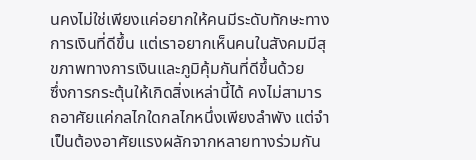นคงไม่ใช่เพียงแค่อยากให้คนมีระดับทักษะทางการเงินที่ดีขึ้น แต่เราอยากเห็นคนในสังคมมีสุขภาพทางการเงินและภูมิคุ้มกันที่ดีขึ้นด้วย
ซึ่งการกระตุ้นให้เกิดสิ่งเหล่านี้ได้ คงไม่สามารถอาศัยแค่กลไกใดกลไกหนึ่งเพียงลำพัง แต่จำเป็นต้องอาศัยแรงผลักจากหลายทางร่วมกัน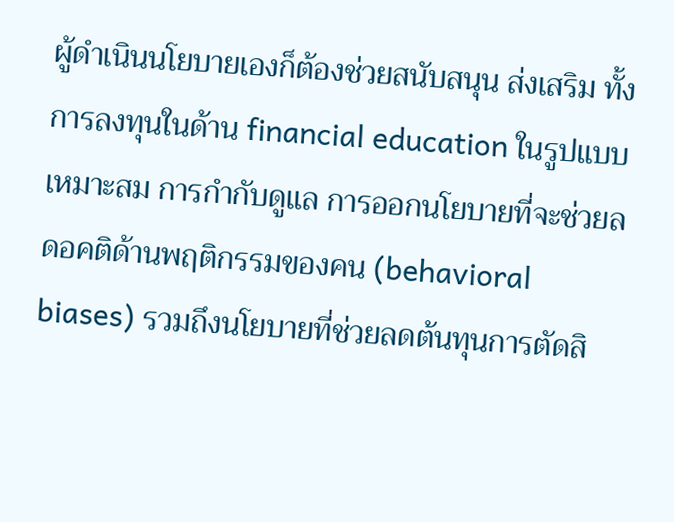ผู้ดำเนินนโยบายเองก็ต้องช่วยสนับสนุน ส่งเสริม ทั้งการลงทุนในด้าน financial education ในรูปแบบเหมาะสม การกำกับดูแล การออกนโยบายที่จะช่วยลดอคติด้านพฤติกรรมของคน (behavioral biases) รวมถึงนโยบายที่ช่วยลดต้นทุนการตัดสิ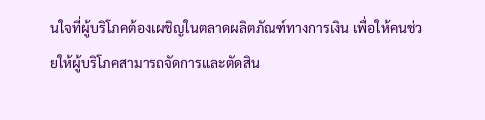นใจที่ผู้บริโภคต้องเผชิญในตลาดผลิตภัณฑ์ทางการเงิน เพื่อให้คนช่วยให้ผู้บริโภคสามารถจัดการและตัดสิน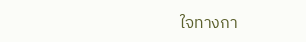ใจทางกา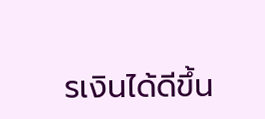รเงินได้ดีขึ้น